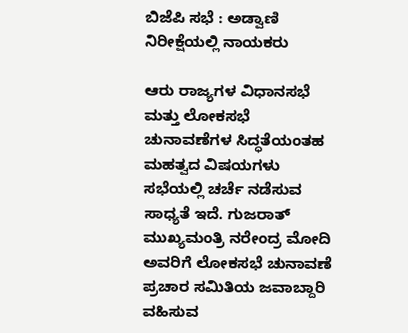ಬಿಜೆಪಿ ಸಭೆ : ಅಡ್ವಾಣಿ ನಿರೀಕ್ಷೆಯಲ್ಲಿ ನಾಯಕರು

ಆರು ರಾಜ್ಯಗಳ ವಿಧಾನಸಭೆ ಮತ್ತು ಲೋಕಸಭೆ ಚುನಾವಣೆಗಳ ಸಿದ್ಧತೆಯಂತಹ ಮಹತ್ವದ ವಿಷಯಗಳು ಸಭೆಯಲ್ಲಿ ಚರ್ಚೆ ನಡೆಸುವ ಸಾಧ್ಯತೆ ಇದೆ. ಗುಜರಾತ್ ಮುಖ್ಯಮಂತ್ರಿ ನರೇಂದ್ರ ಮೋದಿ ಅವರಿಗೆ ಲೋಕಸಭೆ ಚುನಾವಣೆ ಪ್ರಚಾರ ಸಮಿತಿಯ ಜವಾಬ್ದಾರಿ ವಹಿಸುವ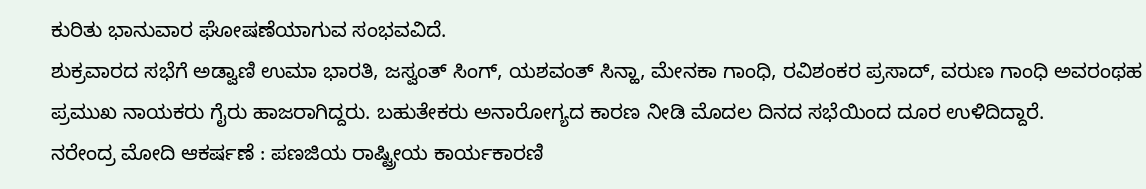ಕುರಿತು ಭಾನುವಾರ ಘೋಷಣೆಯಾಗುವ ಸಂಭವವಿದೆ.
ಶುಕ್ರವಾರದ ಸಭೆಗೆ ಅಡ್ವಾಣಿ ಉಮಾ ಭಾರತಿ, ಜಸ್ವಂತ್ ಸಿಂಗ್, ಯಶವಂತ್ ಸಿನ್ಹಾ, ಮೇನಕಾ ಗಾಂಧಿ, ರವಿಶಂಕರ ಪ್ರಸಾದ್, ವರುಣ ಗಾಂಧಿ ಅವರಂಥಹ ಪ್ರಮುಖ ನಾಯಕರು ಗೈರು ಹಾಜರಾಗಿದ್ದರು. ಬಹುತೇಕರು ಅನಾರೋಗ್ಯದ ಕಾರಣ ನೀಡಿ ಮೊದಲ ದಿನದ ಸಭೆಯಿಂದ ದೂರ ಉಳಿದಿದ್ದಾರೆ.
ನರೇಂದ್ರ ಮೋದಿ ಆಕರ್ಷಣೆ : ಪಣಜಿಯ ರಾಷ್ಟ್ರೀಯ ಕಾರ್ಯಕಾರಣಿ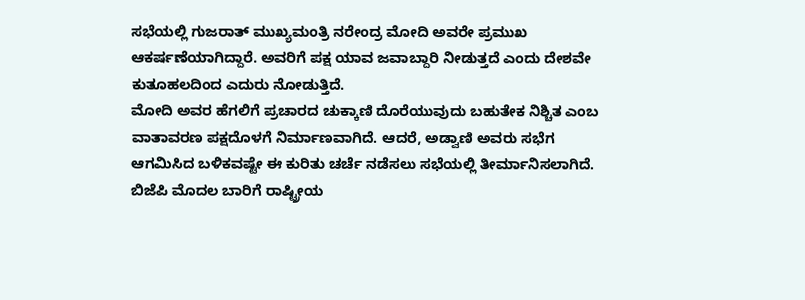ಸಭೆಯಲ್ಲಿ ಗುಜರಾತ್ ಮುಖ್ಯಮಂತ್ರಿ ನರೇಂದ್ರ ಮೋದಿ ಅವರೇ ಪ್ರಮುಖ ಆಕರ್ಷಣೆಯಾಗಿದ್ದಾರೆ. ಅವರಿಗೆ ಪಕ್ಷ ಯಾವ ಜವಾಬ್ದಾರಿ ನೀಡುತ್ತದೆ ಎಂದು ದೇಶವೇ ಕುತೂಹಲದಿಂದ ಎದುರು ನೋಡುತ್ತಿದೆ.
ಮೋದಿ ಅವರ ಹೆಗಲಿಗೆ ಪ್ರಚಾರದ ಚುಕ್ಕಾಣಿ ದೊರೆಯುವುದು ಬಹುತೇಕ ನಿಶ್ಚಿತ ಎಂಬ ವಾತಾವರಣ ಪಕ್ಷದೊಳಗೆ ನಿರ್ಮಾಣವಾಗಿದೆ. ಆದರೆ, ಅಡ್ವಾಣಿ ಅವರು ಸಭೆಗ ಆಗಮಿಸಿದ ಬಳಿಕವಷ್ಟೇ ಈ ಕುರಿತು ಚರ್ಚೆ ನಡೆಸಲು ಸಭೆಯಲ್ಲಿ ತೀರ್ಮಾನಿಸಲಾಗಿದೆ.
ಬಿಜೆಪಿ ಮೊದಲ ಬಾರಿಗೆ ರಾಷ್ಟ್ರೀಯ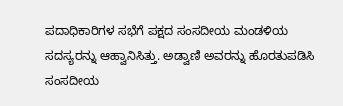ಪದಾಧಿಕಾರಿಗಳ ಸಭೆಗೆ ಪಕ್ಷದ ಸಂಸದೀಯ ಮಂಡಳಿಯ ಸದಸ್ಯರನ್ನು ಆಹ್ವಾನಿಸಿತ್ತು. ಅಡ್ವಾಣಿ ಅವರನ್ನು ಹೊರತುಪಡಿಸಿ ಸಂಸದೀಯ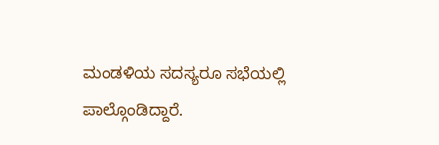ಮಂಡಳಿಯ ಸದಸ್ಯರೂ ಸಭೆಯಲ್ಲಿ ಪಾಲ್ಗೊಂಡಿದ್ದಾರೆ.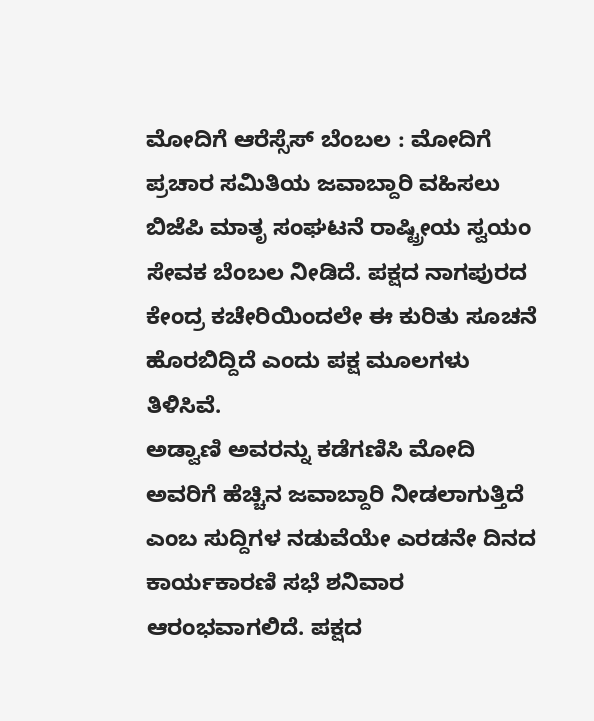ಮೋದಿಗೆ ಆರೆಸ್ಸೆಸ್ ಬೆಂಬಲ : ಮೋದಿಗೆ ಪ್ರಚಾರ ಸಮಿತಿಯ ಜವಾಬ್ದಾರಿ ವಹಿಸಲು ಬಿಜೆಪಿ ಮಾತೃ ಸಂಘಟನೆ ರಾಷ್ಟ್ರೀಯ ಸ್ವಯಂ ಸೇವಕ ಬೆಂಬಲ ನೀಡಿದೆ. ಪಕ್ಷದ ನಾಗಪುರದ ಕೇಂದ್ರ ಕಚೇರಿಯಿಂದಲೇ ಈ ಕುರಿತು ಸೂಚನೆ ಹೊರಬಿದ್ದಿದೆ ಎಂದು ಪಕ್ಷ ಮೂಲಗಳು ತಿಳಿಸಿವೆ.
ಅಡ್ವಾಣಿ ಅವರನ್ನು ಕಡೆಗಣಿಸಿ ಮೋದಿ ಅವರಿಗೆ ಹೆಚ್ಚಿನ ಜವಾಬ್ದಾರಿ ನೀಡಲಾಗುತ್ತಿದೆ ಎಂಬ ಸುದ್ದಿಗಳ ನಡುವೆಯೇ ಎರಡನೇ ದಿನದ ಕಾರ್ಯಕಾರಣಿ ಸಭೆ ಶನಿವಾರ ಆರಂಭವಾಗಲಿದೆ. ಪಕ್ಷದ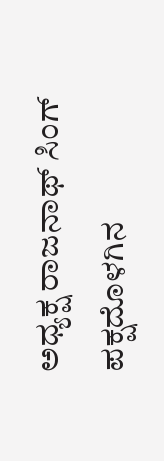ಅಧ್ಯಕ್ಷ ರಾಜನಾಥ್ ಸಿಂಗ್ ಪಕ್ಷದೊಳಗಿನ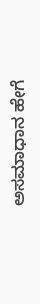ಅಸಮಾಧಾನ ಹೇಗೆ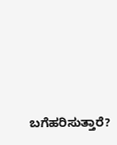ಬಗೆಹರಿಸುತ್ತಾರೆ?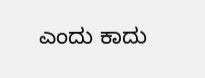ಎಂದು ಕಾದು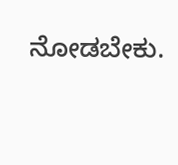ನೋಡಬೇಕು.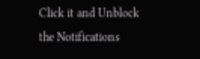Click it and Unblock the Notifications